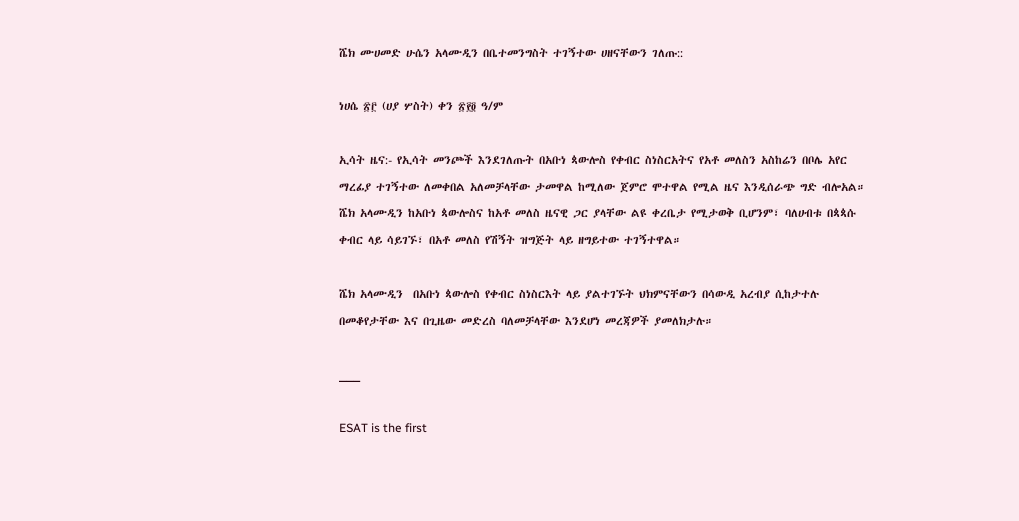ሼክ ሙሀመድ ሁሴን አላሙዲን በቤተመንግስት ተገኝተው ሀዘናቸውን ገለጡ::

ነሀሴ ፳፫ (ሀያ ሦስት) ቀን ፳፻፬ ዓ/ም

ኢሳት ዜና:- የኢሳት መንጮች እንደገለጡት በአቡነ ጳውሎስ የቀብር ስነስርአትና የአቶ መለስን አስከሬን በቦሌ አየር ማረፊያ ተገኝተው ለመቀበል አለመቻላቸው ታመዋል ከሚለው ጀምሮ ሞተዋል የሚል ዜና እንዲሰራጭ ግድ ብሎአል። ሼክ አላሙዲን ከአቡነ ጳውሎስና ከአቶ መለስ ዜናዊ ጋር ያላቸው ልዩ ቀረቤታ የሚታወቅ ቢሆንም፣ ባለሀብቱ በጳጳሱ ቀብር ላይ ሳይገኙ፣ በአቶ መለስ የሽኝት ዝግጅት ላይ ዘግይተው ተገኝተዋል።

ሼክ አላሙዲን  በአቡነ ጳውሎስ የቀብር ስነስርእት ላይ ያልተገኙት ህክምናቸውን በሳውዲ አረብያ ሲከታተሉ በመቆየታቸው እና በጊዜው መድረስ ባለመቻላቸው እንደሆነ መረጃዎች ያመለክታሉ።

___

ESAT is the first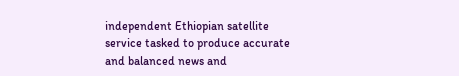independent Ethiopian satellite service tasked to produce accurate and balanced news and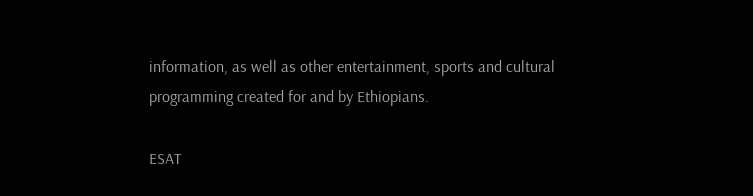information, as well as other entertainment, sports and cultural programming created for and by Ethiopians.

ESAT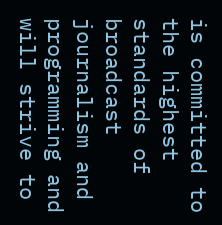is committed to the highest standards of broadcast journalism and programming and will strive to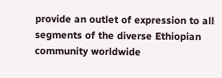provide an outlet of expression to all segments of the diverse Ethiopian community worldwide